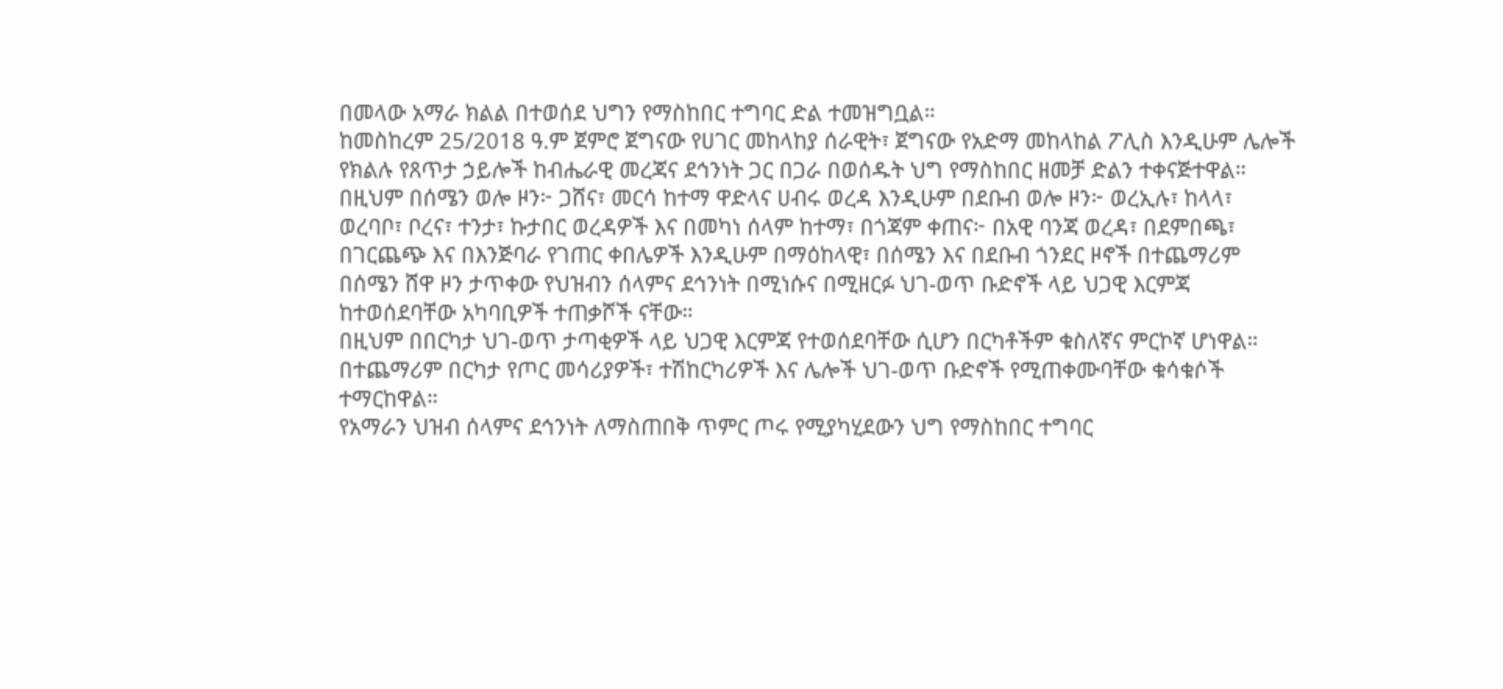በመላው አማራ ክልል በተወሰደ ህግን የማስከበር ተግባር ድል ተመዝግቧል።
ከመስከረም 25/2018 ዓ.ም ጀምሮ ጀግናው የሀገር መከላከያ ሰራዊት፣ ጀግናው የአድማ መከላከል ፖሊስ እንዲሁም ሌሎች የክልሉ የጸጥታ ኃይሎች ከብሔራዊ መረጃና ደኅንነት ጋር በጋራ በወሰዱት ህግ የማስከበር ዘመቻ ድልን ተቀናጅተዋል።
በዚህም በሰሜን ወሎ ዞን፦ ጋሸና፣ መርሳ ከተማ ዋድላና ሀብሩ ወረዳ እንዲሁም በደቡብ ወሎ ዞን፦ ወረኢሉ፣ ከላላ፣ ወረባቦ፣ ቦረና፣ ተንታ፣ ኩታበር ወረዳዎች እና በመካነ ሰላም ከተማ፣ በጎጃም ቀጠና፦ በአዊ ባንጃ ወረዳ፣ በደምበጫ፣ በገርጨጭ እና በእንጅባራ የገጠር ቀበሌዎች እንዲሁም በማዕከላዊ፣ በሰሜን እና በደቡብ ጎንደር ዞኖች በተጨማሪም በሰሜን ሸዋ ዞን ታጥቀው የህዝብን ሰላምና ደኅንነት በሚነሱና በሚዘርፉ ህገ-ወጥ ቡድኖች ላይ ህጋዊ እርምጃ ከተወሰደባቸው አካባቢዎች ተጠቃሾች ናቸው።
በዚህም በበርካታ ህገ-ወጥ ታጣቂዎች ላይ ህጋዊ እርምጃ የተወሰደባቸው ሲሆን በርካቶችም ቁስለኛና ምርኮኛ ሆነዋል።
በተጨማሪም በርካታ የጦር መሳሪያዎች፣ ተሽከርካሪዎች እና ሌሎች ህገ-ወጥ ቡድኖች የሚጠቀሙባቸው ቁሳቁሶች ተማርከዋል።
የአማራን ህዝብ ሰላምና ደኅንነት ለማስጠበቅ ጥምር ጦሩ የሚያካሂደውን ህግ የማስከበር ተግባር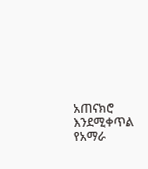አጠናክሮ እንደሚቀጥል የአማራ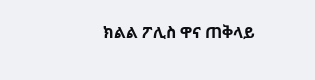ክልል ፖሊስ ዋና ጠቅላይ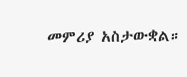መምሪያ አስታውቋል።